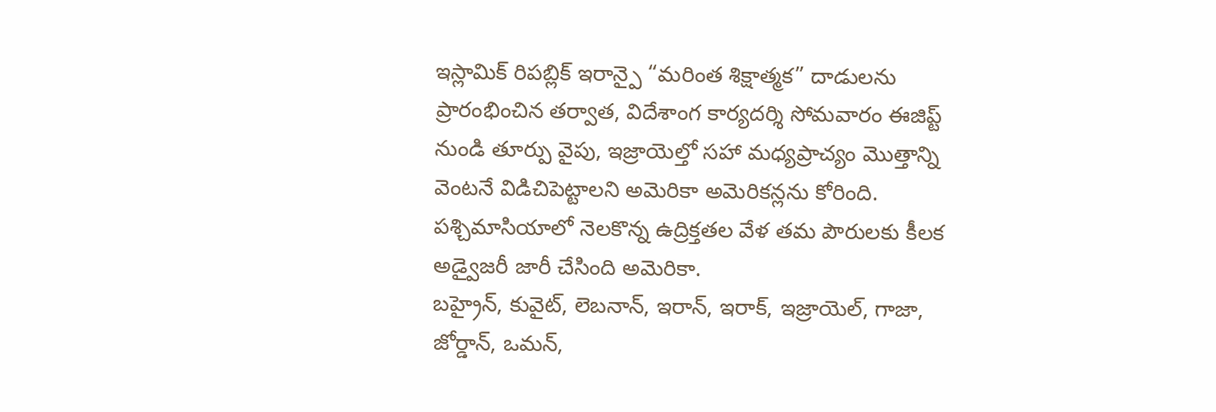ఇస్లామిక్ రిపబ్లిక్ ఇరాన్పై “మరింత శిక్షాత్మక” దాడులను ప్రారంభించిన తర్వాత, విదేశాంగ కార్యదర్శి సోమవారం ఈజిప్ట్ నుండి తూర్పు వైపు, ఇజ్రాయెల్తో సహా మధ్యప్రాచ్యం మొత్తాన్ని వెంటనే విడిచిపెట్టాలని అమెరికా అమెరికన్లను కోరింది. పశ్చిమాసియాలో నెలకొన్న ఉద్రిక్తతల వేళ తమ పౌరులకు కీలక అడ్వైజరీ జారీ చేసింది అమెరికా.
బహ్రైన్, కువైట్, లెబనాన్, ఇరాన్, ఇరాక్, ఇజ్రాయెల్, గాజా, జోర్డాన్, ఒమన్,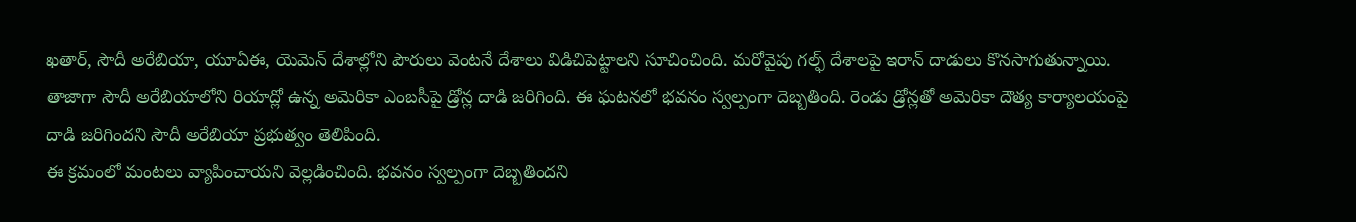ఖతార్, సౌదీ అరేబియా, యూఏఈ, యెమెన్ దేశాల్లోని పౌరులు వెంటనే దేశాలు విడిచిపెట్టాలని సూచించింది. మరోవైపు గల్ఫ్ దేశాలపై ఇరాన్ దాడులు కొనసాగుతున్నాయి. తాజాగా సౌదీ అరేబియాలోని రియాద్లో ఉన్న అమెరికా ఎంబసీపై డ్రోన్ల దాడి జరిగింది. ఈ ఘటనలో భవనం స్వల్పంగా దెబ్బతింది. రెండు డ్రోన్లతో అమెరికా దౌత్య కార్యాలయంపై దాడి జరిగిందని సౌదీ అరేబియా ప్రభుత్వం తెలిపింది.
ఈ క్రమంలో మంటలు వ్యాపించాయని వెల్లడించింది. భవనం స్వల్పంగా దెబ్బతిందని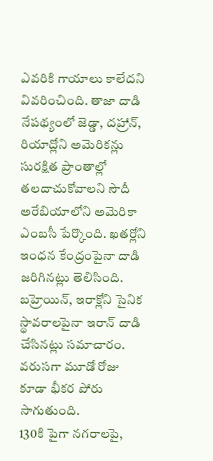ఎవరికి గాయాలు కాలేదని వివరించింది. తాజా దాడి నేపథ్యంలో జెడ్డా, దహ్రాన్, రియాద్లోని అమెరికన్లు సురక్షిత ప్రాంతాల్లో తలదాచుకోవాలని సౌదీ అరేబియాలోని అమెరికా ఎంబసీ పేర్కొంది. ఖతర్లోని ఇంధన కేంద్రంపైనా దాడి జరిగినట్లు తెలిసింది. బహ్రెయిన్, ఇరాక్లోని సైనిక స్థావరాలపైనా ఇరాన్ దాడి చేసినట్లు సమాచారం. వరుసగా మూడో రోజు కూడా భీకర పోరు సాగుతుంది.
130కి పైగా నగరాలపై,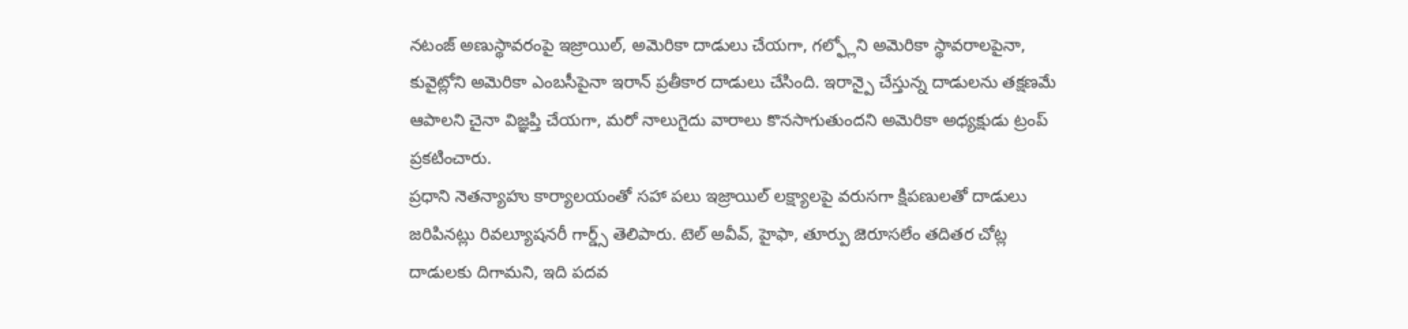నటంజ్ అణుస్థావరంపై ఇజ్రాయిల్, అమెరికా దాడులు చేయగా, గల్ఫ్లోని అమెరికా స్థావరాలపైనా, కువైట్లోని అమెరికా ఎంబసీపైనా ఇరాన్ ప్రతీకార దాడులు చేసింది. ఇరాన్పై చేస్తున్న దాడులను తక్షణమే ఆపాలని చైనా విజ్ఞప్తి చేయగా, మరో నాలుగైదు వారాలు కొనసాగుతుందని అమెరికా అధ్యక్షుడు ట్రంప్ ప్రకటించారు.
ప్రధాని నెతన్యాహు కార్యాలయంతో సహా పలు ఇజ్రాయిల్ లక్ష్యాలపై వరుసగా క్షిపణులతో దాడులు జరిపినట్లు రివల్యూషనరీ గార్డ్స్ తెలిపారు. టెల్ అవీవ్, హైఫా, తూర్పు జెరూసలేం తదితర చోట్ల దాడులకు దిగామని, ఇది పదవ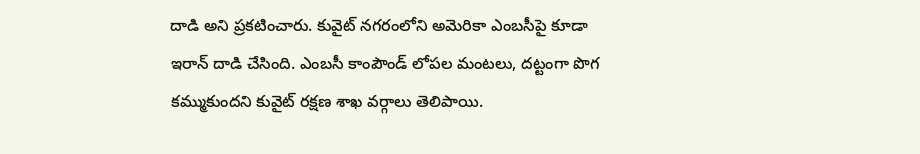దాడి అని ప్రకటించారు. కువైట్ నగరంలోని అమెరికా ఎంబసీపై కూడా ఇరాన్ దాడి చేసింది. ఎంబసీ కాంపౌండ్ లోపల మంటలు, దట్టంగా పొగ కమ్ముకుందని కువైట్ రక్షణ శాఖ వర్గాలు తెలిపాయి.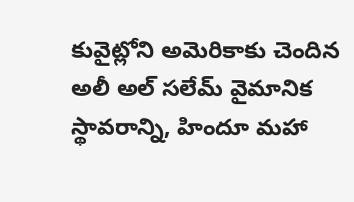కువైట్లోని అమెరికాకు చెందిన అలీ అల్ సలేమ్ వైమానిక స్థావరాన్ని, హిందూ మహా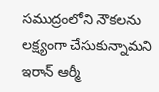సముద్రంలోని నౌకలను లక్ష్యంగా చేసుకున్నామని ఇరాన్ ఆర్మీ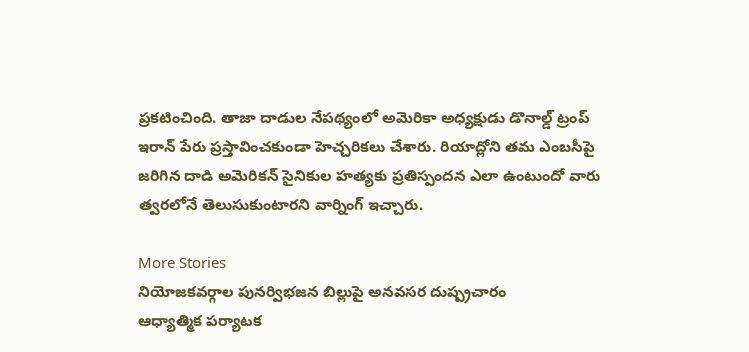ప్రకటించింది. తాజా దాడుల నేపథ్యంలో అమెరికా అధ్యక్షుడు డొనాల్డ్ ట్రంప్ ఇరాన్ పేరు ప్రస్తావించకుండా హెచ్చరికలు చేశారు. రియాద్లోని తమ ఎంబసీపై జరిగిన దాడి అమెరికన్ సైనికుల హత్యకు ప్రతిస్పందన ఎలా ఉంటుందో వారు త్వరలోనే తెలుసుకుంటారని వార్నింగ్ ఇచ్చారు.

More Stories
నియోజకవర్గాల పునర్విభజన బిల్లుపై అనవసర దుష్ప్రచారం
ఆధ్యాత్మిక పర్యాటక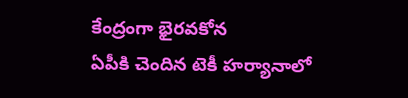కేంద్రంగా భైరవకోన
ఏపీకి చెందిన టెకీ హర్యానాలో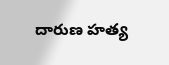దారుణ హత్య